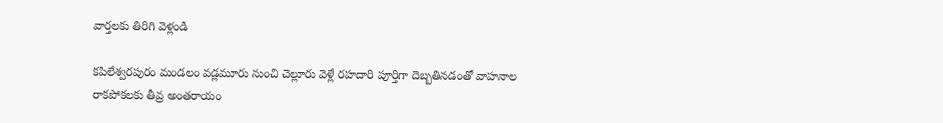వార్తలకు తిరిగి వెళ్లండి

కపిలేశ్వరపురం మండలం వడ్లమూరు నుంచి చెల్లూరు వెళ్లే రహదారి పూర్తిగా దెబ్బతినడంతో వాహనాల రాకపోకలకు తీవ్ర అంతరాయం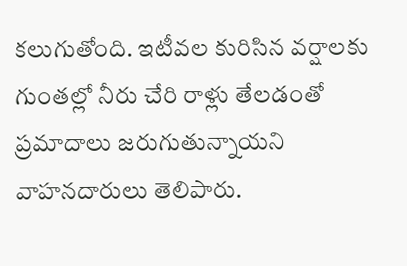కలుగుతోంది. ఇటీవల కురిసిన వర్షాలకు గుంతల్లో నీరు చేరి రాళ్లు తేలడంతో ప్రమాదాలు జరుగుతున్నాయని వాహనదారులు తెలిపారు.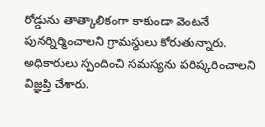రోడ్డును తాత్కాలికంగా కాకుండా వెంటనే పునర్నిర్మించాలని గ్రామస్థులు కోరుతున్నారు. అధికారులు స్పందించి సమస్యను పరిష్కరించాలని విజ్ఞప్తి చేశారు.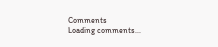Comments
Loading comments...